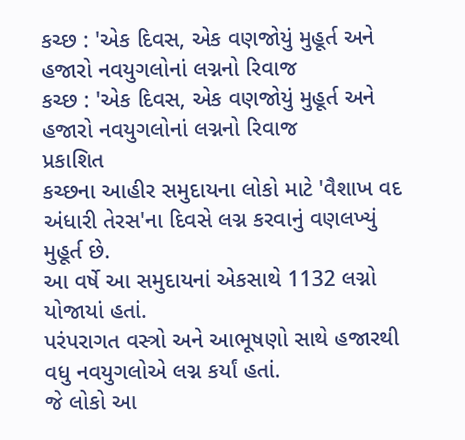કચ્છ : 'એક દિવસ, એક વણજોયું મુહૂર્ત અને હજારો નવયુગલોનાં લગ્નનો રિવાજ
કચ્છ : 'એક દિવસ, એક વણજોયું મુહૂર્ત અને હજારો નવયુગલોનાં લગ્નનો રિવાજ
પ્રકાશિત
કચ્છના આહીર સમુદાયના લોકો માટે 'વૈશાખ વદ અંધારી તેરસ'ના દિવસે લગ્ન કરવાનું વણલખ્યું મુહૂર્ત છે.
આ વર્ષે આ સમુદાયનાં એકસાથે 1132 લગ્નો યોજાયાં હતાં.
પરંપરાગત વસ્ત્રો અને આભૂષણો સાથે હજારથી વધુ નવયુગલોએ લગ્ન કર્યાં હતાં.
જે લોકો આ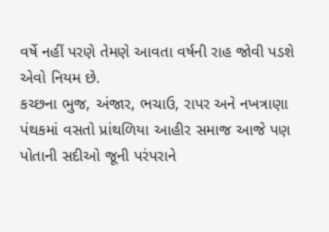વર્ષે નહીં પરણે તેમણે આવતા વર્ષની રાહ જોવી પડશે એવો નિયમ છે.
કચ્છના ભુજ, અંજાર, ભચાઉ, રાપર અને નખત્રાણા પંથકમાં વસતો પ્રાંથળિયા આહીર સમાજ આજે પણ પોતાની સદીઓ જૂની પરંપરાને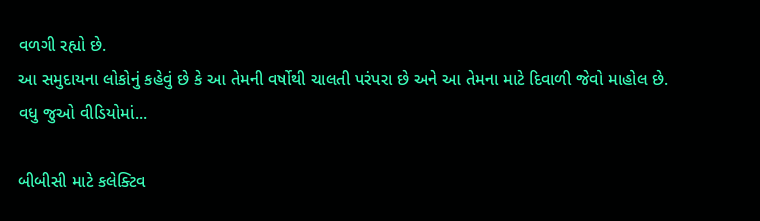વળગી રહ્યો છે.
આ સમુદાયના લોકોનું કહેવું છે કે આ તેમની વર્ષોથી ચાલતી પરંપરા છે અને આ તેમના માટે દિવાળી જેવો માહોલ છે.
વધુ જુઓ વીડિયોમાં...

બીબીસી માટે કલેક્ટિવ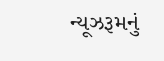ન્યૂઝરૂમનું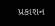પ્રકાશન